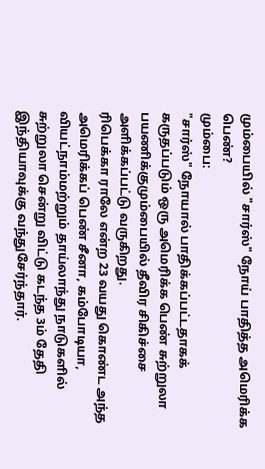மும்பையில் "சார்ஸ்" நோய் பாதித்த அமெரிக்க பெண்?
மும்பை:
"சார்ஸ்" நோயால் பாதிக்கப்பட்டதாகக் கருதப்படும் ஒரு அமெரிக்க பெண் சுற்றுலா பயணிக்குமும்பையில் தீவிர சிகிச்சை அளிக்கப்பட்டு வருகிறது.
ரிபெக்கா ராலே என்ற 23 வயது கொண்ட அந்த அமெரிக்கப் பெண் சீனா, கம்போடியா, வியட்நாம்மற்றும் தாய்லாந்து நாடுகளில் சுற்றுலா சென்று விட்டு கடந்த 3ம் தேதி இந்தியாவுக்கு வந்துசேர்ந்தார்.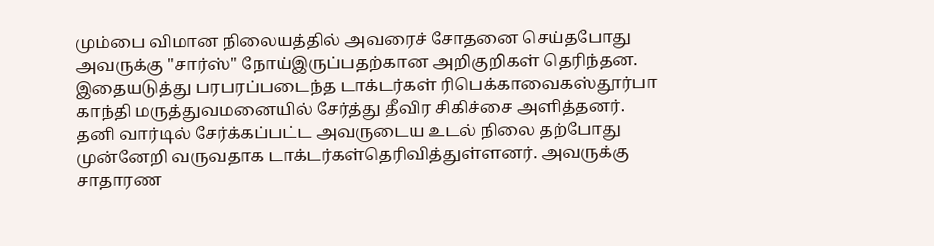மும்பை விமான நிலையத்தில் அவரைச் சோதனை செய்தபோது அவருக்கு "சார்ஸ்" நோய்இருப்பதற்கான அறிகுறிகள் தெரிந்தன. இதையடுத்து பரபரப்படைந்த டாக்டர்கள் ரிபெக்காவைகஸ்தூர்பா காந்தி மருத்துவமனையில் சேர்த்து தீவிர சிகிச்சை அளித்தனர்.
தனி வார்டில் சேர்க்கப்பட்ட அவருடைய உடல் நிலை தற்போது முன்னேறி வருவதாக டாக்டர்கள்தெரிவித்துள்ளனர். அவருக்கு சாதாரண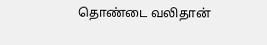தொண்டை வலிதான்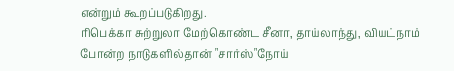என்றும் கூறப்படுகிறது.
ரிபெக்கா சுற்றுலா மேற்கொண்ட சீனா, தாய்லாந்து, வியட்நாம் போன்ற நாடுகளில்தான் "சார்ஸ்"நோய்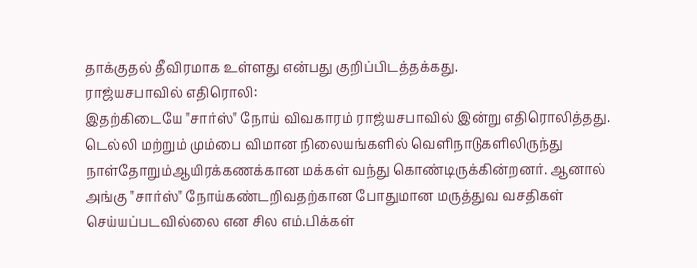தாக்குதல் தீவிரமாக உள்ளது என்பது குறிப்பிடத்தக்கது.
ராஜ்யசபாவில் எதிரொலி:
இதற்கிடையே "சார்ஸ்" நோய் விவகாரம் ராஜ்யசபாவில் இன்று எதிரொலித்தது.
டெல்லி மற்றும் மும்பை விமான நிலையங்களில் வெளிநாடுகளிலிருந்து நாள்தோறும்ஆயிரக்கணக்கான மக்கள் வந்து கொண்டிருக்கின்றனர். ஆனால் அங்கு "சார்ஸ்" நோய்கண்டறிவதற்கான போதுமான மருத்துவ வசதிகள் செய்யப்படவில்லை என சில எம்.பிக்கள்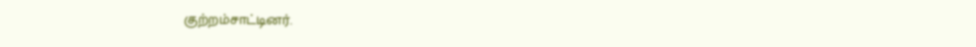குற்றம்சாட்டினர்.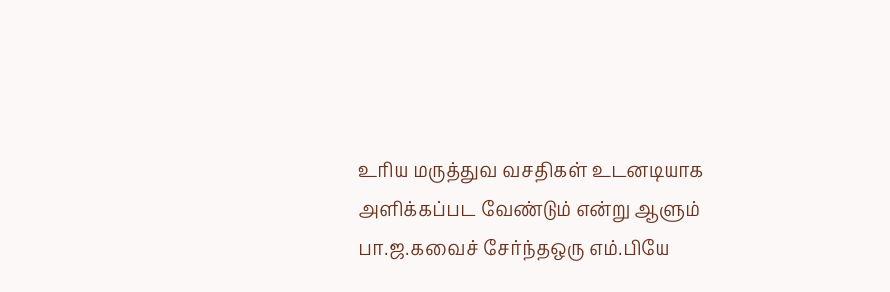உரிய மருத்துவ வசதிகள் உடனடியாக அளிக்கப்பட வேண்டும் என்று ஆளும் பா.ஜ.கவைச் சேர்ந்தஒரு எம்.பியே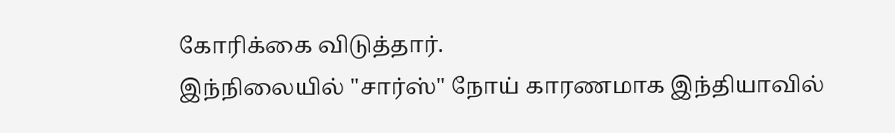கோரிக்கை விடுத்தார்.
இந்நிலையில் "சார்ஸ்" நோய் காரணமாக இந்தியாவில்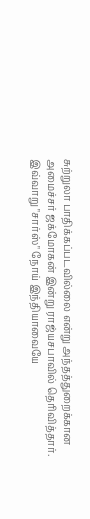சுற்றுலா பாதிக்கப்படவில்லை என்று அந்தத்துறைக்கான அமைச்சர் ஜக்மோகன் இன்று ராஜ்யசபாவில் தெரிவித்தார்.
இவ்வாறு "சார்ஸ்" நோய் இந்தியாவையே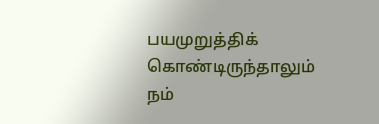பயமுறுத்திக் கொண்டிருந்தாலும் நம்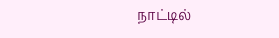நாட்டில்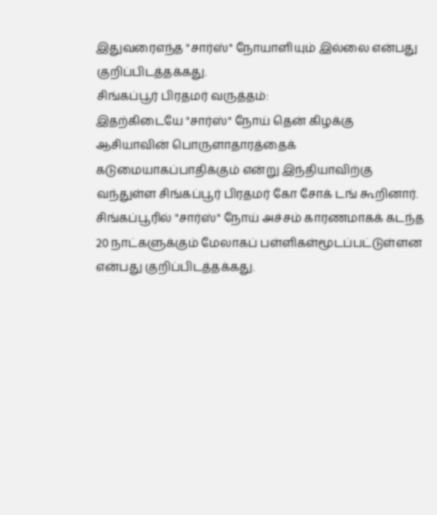இதுவரைஎந்த "சார்ஸ்" நோயாளியும் இல்லை என்பது குறிப்பிடத்தக்கது.
சிங்கப்பூர் பிரதமர் வருத்தம்:
இதற்கிடையே "சார்ஸ்" நோய் தென் கிழக்கு ஆசியாவின் பொருளாதாரத்தைக் கடுமையாகப்பாதிக்கும் என்று இந்தியாவிற்கு வந்துள்ள சிங்கப்பூர் பிரதமர் கோ சோக் டங் கூறினார்.
சிங்கப்பூரில் "சார்ஸ்" நோய் அச்சம் காரணமாகக் கடந்த 20 நாட்களுக்கும் மேலாகப் பள்ளிகள்மூடப்பட்டுள்ளன என்பது குறிப்பிடத்தக்கது.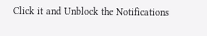Click it and Unblock the Notifications